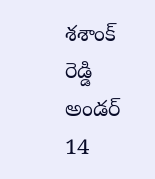శశాంక్ రెడ్డి అండర్ 14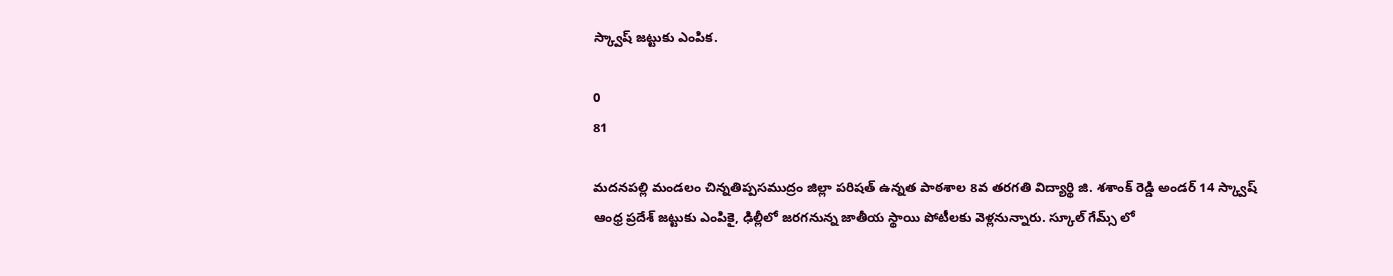స్క్వాష్ జట్టుకు ఎంపిక.

0
81

మదనపల్లి మండలం చిన్నతిప్పసముద్రం జిల్లా పరిషత్ ఉన్నత పాఠశాల 8వ తరగతి విద్యార్థి జి. శశాంక్ రెడ్డి అండర్ 14 స్క్వాష్ ఆంధ్ర ప్రదేశ్ జట్టుకు ఎంపికై, ఢిల్లీలో జరగనున్న జాతీయ స్థాయి పోటీలకు వెళ్లనున్నారు. స్కూల్ గేమ్స్ లో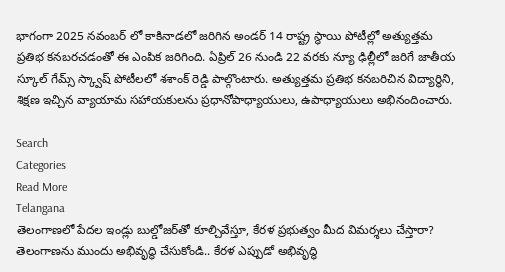భాగంగా 2025 నవంబర్ లో కాకినాడలో జరిగిన అండర్ 14 రాష్ట్ర స్థాయి పోటీల్లో అత్యుత్తమ ప్రతిభ కనబరచడంతో ఈ ఎంపిక జరిగింది. ఏప్రిల్ 26 నుండి 22 వరకు న్యూ ఢిల్లీలో జరిగే జాతీయ స్కూల్ గేమ్స్ స్క్వాష్ పోటీలలో శశాంక్ రెడ్డి పాల్గొంటారు. అత్యుత్తమ ప్రతిభ కనబరిచిన విద్యార్థిని, శిక్షణ ఇచ్చిన వ్యాయామ సహాయకులను ప్రధానోపాధ్యాయులు, ఉపాధ్యాయులు అభినందించారు.

Search
Categories
Read More
Telangana
తెలంగాణలో పేదల ఇండ్లు బుల్డోజర్‌తో కూల్చివేస్తూ, కేరళ ప్రభుత్వం మీద విమర్శలు చేస్తారా?
తెలంగాణను ముందు అభివృద్ధి చేసుకోండి.. కేరళ ఎప్పుడో అభివృద్ధి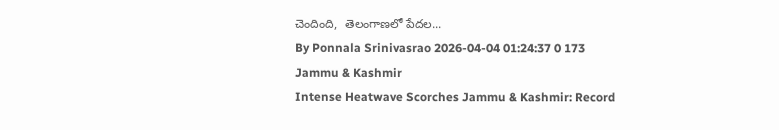చెందింది,  తెలంగాణలో పేదల...
By Ponnala Srinivasrao 2026-04-04 01:24:37 0 173
Jammu & Kashmir
Intense Heatwave Scorches Jammu & Kashmir: Record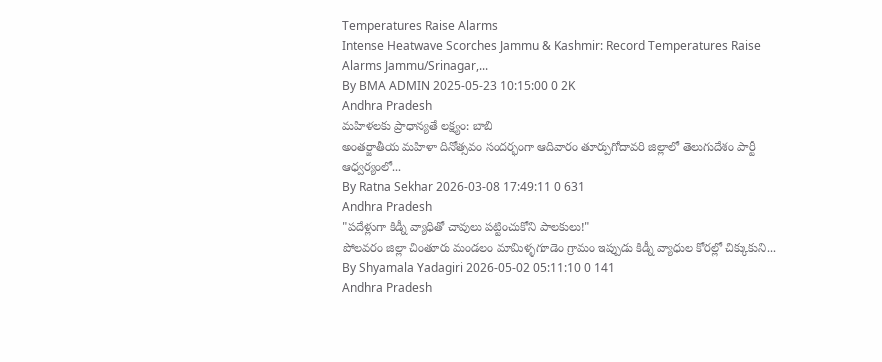Temperatures Raise Alarms
Intense Heatwave Scorches Jammu & Kashmir: Record Temperatures Raise Alarms Jammu/Srinagar,...
By BMA ADMIN 2025-05-23 10:15:00 0 2K
Andhra Pradesh
మహిళలకు ప్రాధాన్యతే లక్ష్యం: బాబి
అంతర్జాతీయ మహిళా దినోత్సవం సందర్భంగా ఆదివారం తూర్పుగోదావరి జిల్లాలో తెలుగుదేశం పార్టీ ఆధ్వర్యంలో...
By Ratna Sekhar 2026-03-08 17:49:11 0 631
Andhra Pradesh
"పదేళ్లుగా కిడ్నీ వ్యాధితో చావులు పట్టించుకోని పాలకులు!"
పోలవరం జిల్లా చింతూరు మండలం మామిళ్ళగూడెం గ్రామం ఇప్పుడు కిడ్నీ వ్యాధుల కోరల్లో చిక్కుకుని...
By Shyamala Yadagiri 2026-05-02 05:11:10 0 141
Andhra Pradesh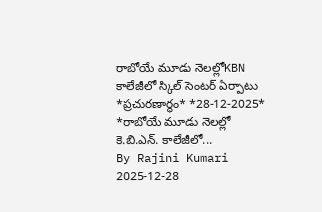రాబోయే మూడు నెలల్లోKBN కాలేజీలో స్కిల్ సెంటర్ ఏర్పాటు
*ప్ర‌చుర‌ణార్థం* *28-12-2025*   *రాబోయే మూడు నెల‌ల్లో కె.బి.ఎన్. కాలేజీలో...
By Rajini Kumari 2025-12-28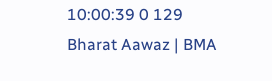10:00:39 0 129
Bharat Aawaz | BMA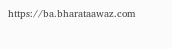https://ba.bharataawaz.com